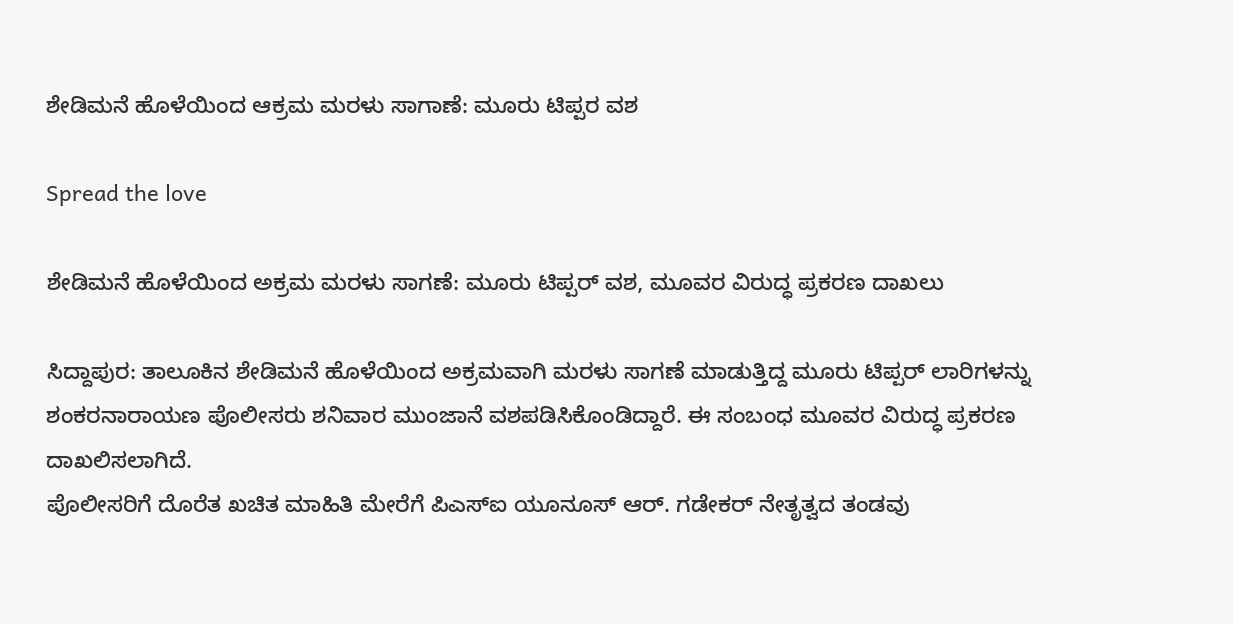ಶೇಡಿಮನೆ ಹೊಳೆಯಿಂದ ಆಕ್ರಮ ಮರಳು ಸಾಗಾಣೆ: ಮೂರು ಟಿಪ್ಪರ ವಶ

Spread the love

ಶೇಡಿಮನೆ ಹೊಳೆಯಿಂದ ಅಕ್ರಮ ಮರಳು ಸಾಗಣೆ: ಮೂರು ಟಿಪ್ಪರ್‌ ವಶ, ಮೂವರ ವಿರುದ್ಧ ಪ್ರಕರಣ ದಾಖಲು

ಸಿದ್ದಾಪುರ: ತಾಲೂಕಿನ ಶೇಡಿಮನೆ ಹೊಳೆಯಿಂದ ಅಕ್ರಮವಾಗಿ ಮರಳು ಸಾಗಣೆ ಮಾಡುತ್ತಿದ್ದ ಮೂರು ಟಿಪ್ಪರ್ ಲಾರಿಗಳನ್ನು ಶಂಕರನಾರಾಯಣ ಪೊಲೀಸರು ಶನಿವಾರ ಮುಂಜಾನೆ ವಶಪಡಿಸಿಕೊಂಡಿದ್ದಾರೆ. ಈ ಸಂಬಂಧ ಮೂವರ ವಿರುದ್ಧ ಪ್ರಕರಣ ದಾಖಲಿಸಲಾಗಿದೆ.
ಪೊಲೀಸರಿಗೆ ದೊರೆತ ಖಚಿತ ಮಾಹಿತಿ ಮೇರೆಗೆ ಪಿಎಸ್‌ಐ ಯೂನೂಸ್ ಆರ್. ಗಡೇಕರ್ ನೇತೃತ್ವದ ತಂಡವು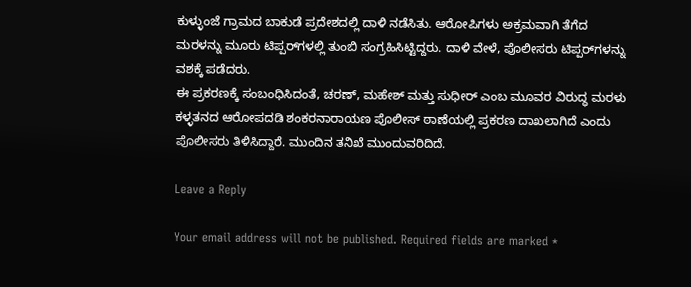ಕುಳ್ಳುಂಜೆ ಗ್ರಾಮದ ಬಾಕುಡೆ ಪ್ರದೇಶದಲ್ಲಿ ದಾಳಿ ನಡೆಸಿತು. ಆರೋಪಿಗಳು ಅಕ್ರಮವಾಗಿ ತೆಗೆದ ಮರಳನ್ನು ಮೂರು ಟಿಪ್ಪರ್‌ಗಳಲ್ಲಿ ತುಂಬಿ ಸಂಗ್ರಹಿಸಿಟ್ಟಿದ್ದರು. ದಾಳಿ ವೇಳೆ, ಪೊಲೀಸರು ಟಿಪ್ಪರ್‌ಗಳನ್ನು ವಶಕ್ಕೆ ಪಡೆದರು.
ಈ ಪ್ರಕರಣಕ್ಕೆ ಸಂಬಂಧಿಸಿದಂತೆ, ಚರಣ್, ಮಹೇಶ್ ಮತ್ತು ಸುಧೀರ್ ಎಂಬ ಮೂವರ ವಿರುದ್ಧ ಮರಳು ಕಳ್ಳತನದ ಆರೋಪದಡಿ ಶಂಕರನಾರಾಯಣ ಪೊಲೀಸ್ ಠಾಣೆಯಲ್ಲಿ ಪ್ರಕರಣ ದಾಖಲಾಗಿದೆ ಎಂದು ಪೊಲೀಸರು ತಿಳಿಸಿದ್ದಾರೆ. ಮುಂದಿನ ತನಿಖೆ ಮುಂದುವರಿದಿದೆ.

Leave a Reply

Your email address will not be published. Required fields are marked *